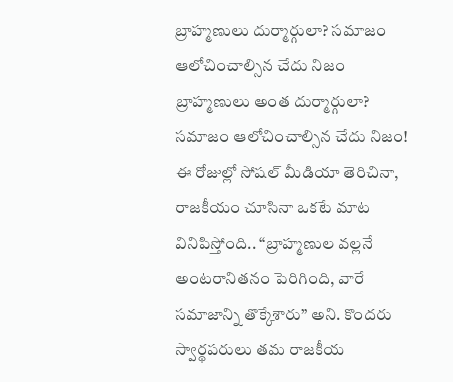బ్రాహ్మణులు దుర్మార్గులా? సమాజం ఆలోచించాల్సిన చేదు నిజం
బ్రాహ్మణులు అంత దుర్మార్గులా? సమాజం ఆలోచించాల్సిన చేదు నిజం! ఈ రోజుల్లో సోషల్ మీడియా తెరిచినా, రాజకీయం చూసినా ఒకటే మాట వినిపిస్తోంది.. “బ్రాహ్మణుల వల్లనే అంటరానితనం పెరిగింది, వారే సమాజాన్ని తొక్కేశారు” అని. కొందరు స్వార్థపరులు తమ రాజకీయ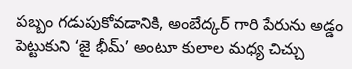పబ్బం గడుపుకోవడానికి, అంబేద్కర్ గారి పేరును అడ్డం పెట్టుకుని ‘జై భీమ్’ అంటూ కులాల మధ్య చిచ్చు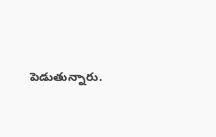పెడుతున్నారు.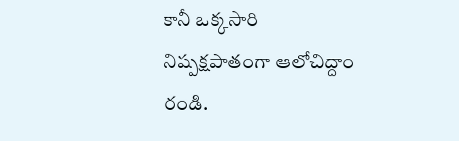కానీ ఒక్కసారి నిష్పక్షపాతంగా ఆలోచిద్దాం రండి.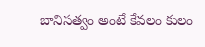బానిసత్వం అంటే కేవలం కులం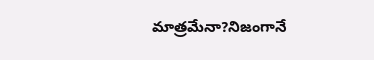మాత్రమేనా?నిజంగానే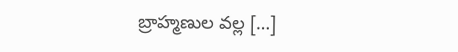బ్రాహ్మణుల వల్ల […]